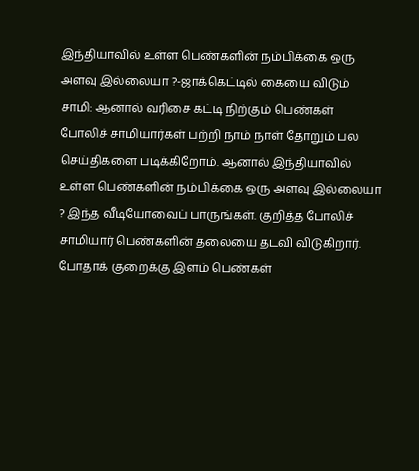இந்தியாவில் உள்ள பெண்களின் நம்பிக்கை ஒரு அளவு இல்லையா ?-ஜாக்கெட்டில் கையை விடும் சாமி: ஆனால் வரிசை கட்டி நிற்கும் பெண்கள்
போலிச் சாமியார்கள் பற்றி நாம் நாள் தோறும் பல செய்திகளை படிக்கிறோம். ஆனால் இந்தியாவில் உள்ள பெண்களின் நம்பிக்கை ஒரு அளவு இல்லையா ? இந்த வீடியோவைப் பாருங்கள். குறித்த போலிச் சாமியார் பெண்களின் தலையை தடவி விடுகிறார். போதாக் குறைக்கு இளம் பெண்கள்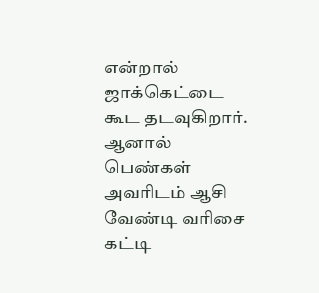என்றால் ஜாக்கெட்டை கூட தடவுகிறார். ஆனால் பெண்கள் அவரிடம் ஆசி வேண்டி வரிசை கட்டி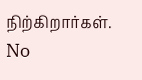நிற்கிறார்கள்.
No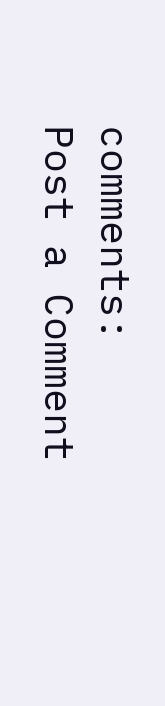comments:
Post a Comment